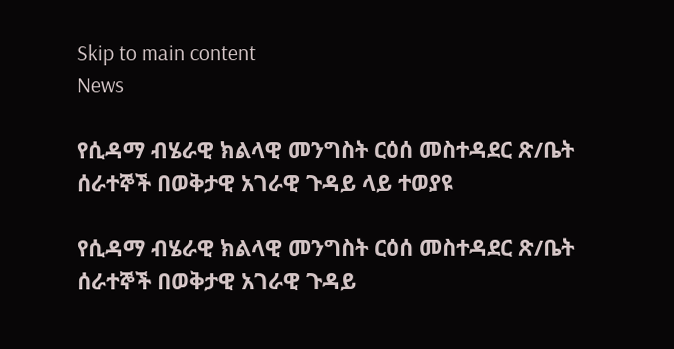Skip to main content
News

የሲዳማ ብሄራዊ ክልላዊ መንግስት ርዕሰ መስተዳደር ጽ/ቤት ሰራተኞች በወቅታዊ አገራዊ ጉዳይ ላይ ተወያዩ

የሲዳማ ብሄራዊ ክልላዊ መንግስት ርዕሰ መስተዳደር ጽ/ቤት ሰራተኞች በወቅታዊ አገራዊ ጉዳይ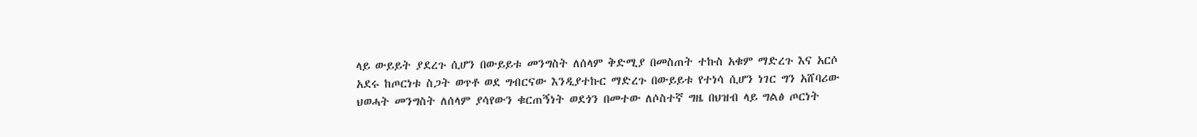ላይ ውይይት ያደረጉ ሲሆን በውይይቱ መንግስት ለሰላም ቅድሚያ በመስጠት ተኩስ አቁም ማድረጉ እና አርሶ አደሩ ከጦርነቱ ስጋት ወጥቶ ወደ ግብርናው እንዲያተኩር ማድረጉ በውይይቱ የተነሳ ሲሆን ነገር ግን አሸባሪው ህወሓት መንግስት ለሰላም ያሳየውን ቁርጠኝነት ወደጎን በመተው ለሶስተኛ ግዜ በህዝብ ላይ ግልፅ ጦርነት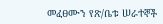መፈፀሙን የጽ/ቤቱ ሠራተኞች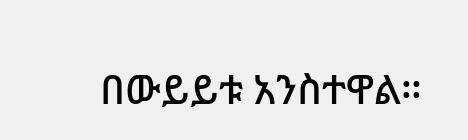በውይይቱ አንስተዋል።